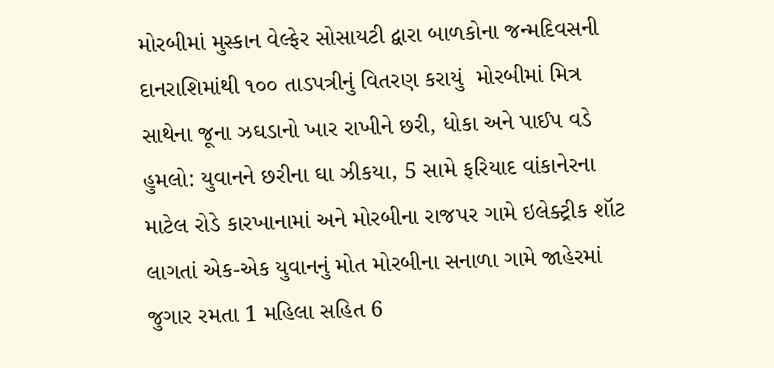મોરબીમાં મુસ્કાન વેલ્ફેર સોસાયટી દ્વારા બાળકોના જન્મદિવસની દાનરાશિમાંથી ૧૦૦ તાડપત્રીનું વિતરણ કરાયું  મોરબીમાં મિત્ર સાથેના જૂના ઝઘડાનો ખાર રાખીને છરી, ધોકા અને પાઈપ વડે હુમલો: યુવાનને છરીના ઘા ઝીકયા, 5 સામે ફરિયાદ વાંકાનેરના માટેલ રોડે કારખાનામાં અને મોરબીના રાજપર ગામે ઇલેક્ટ્રીક શૉટ લાગતાં એક-એક યુવાનનું મોત મોરબીના સનાળા ગામે જાહેરમાં જુગાર રમતા 1 મહિલા સહિત 6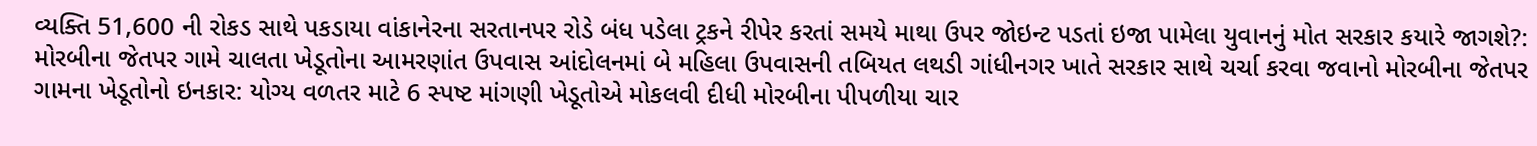વ્યક્તિ 51,600 ની રોકડ સાથે પકડાયા વાંકાનેરના સરતાનપર રોડે બંધ પડેલા ટ્રકને રીપેર કરતાં સમયે માથા ઉપર જોઇન્ટ પડતાં ઇજા પામેલા યુવાનનું મોત સરકાર કયારે જાગશે?: મોરબીના જેતપર ગામે ચાલતા ખેડૂતોના આમરણાંત ઉપવાસ આંદોલનમાં બે મહિલા ઉપવાસની તબિયત લથડી ગાંધીનગર ખાતે સરકાર સાથે ચર્ચા કરવા જવાનો મોરબીના જેતપર ગામના ખેડૂતોનો ઇનકાર: યોગ્ય વળતર માટે 6 સ્પષ્ટ માંગણી ખેડૂતોએ મોકલવી દીધી મોરબીના પીપળીયા ચાર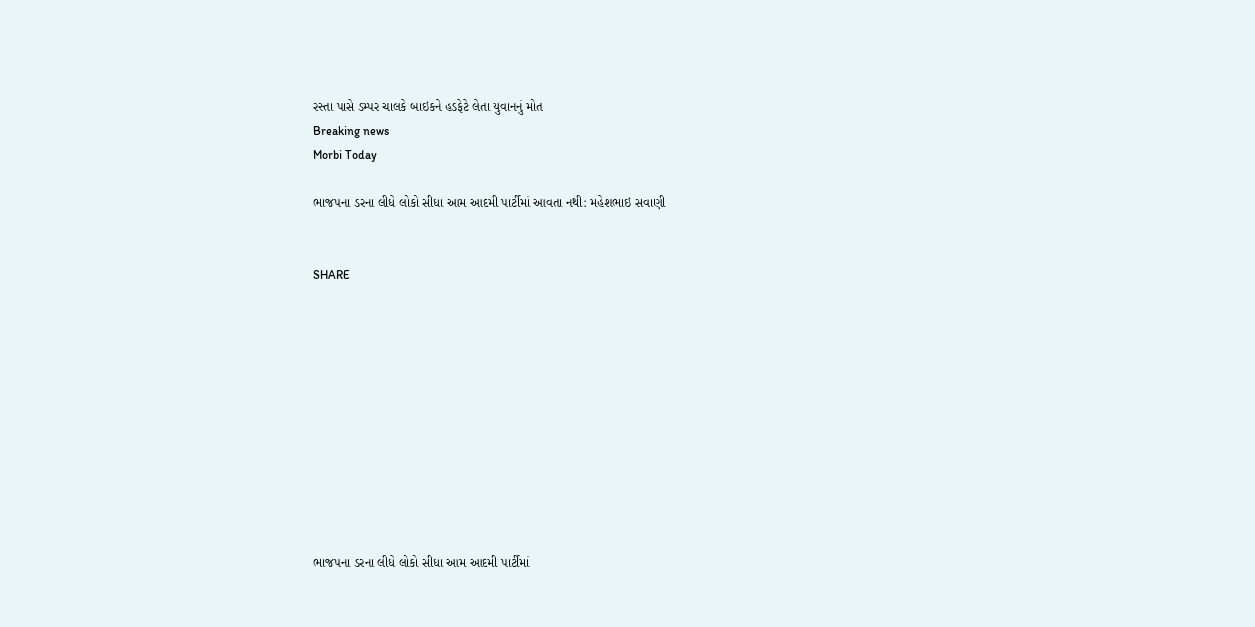રસ્તા પાસે ડમ્પર ચાલકે બાઇકને હડફેટે લેતા યુવાનનું મોત
Breaking news
Morbi Today

ભાજપના ડરના લીધે લોકો સીધા આમ આદમી પાર્ટીમાં આવતા નથી: મહેશભાઇ સવાણી


SHARE











ભાજપના ડરના લીધે લોકો સીધા આમ આદમી પાર્ટીમાં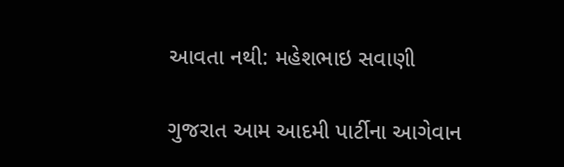આવતા નથી: મહેશભાઇ સવાણી

ગુજરાત આમ આદમી પાર્ટીના આગેવાન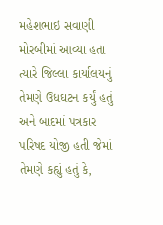મહેશભાઇ સવાણી મોરબીમાં આવ્યા હતા ત્યારે જિલ્લા કાર્યાલયનું તેમણે ઉધઘટન કર્યું હતું અને બાદમાં પત્રકાર પરિષદ યોજી હતી જેમાં તેમણે કહ્યું હતું કે,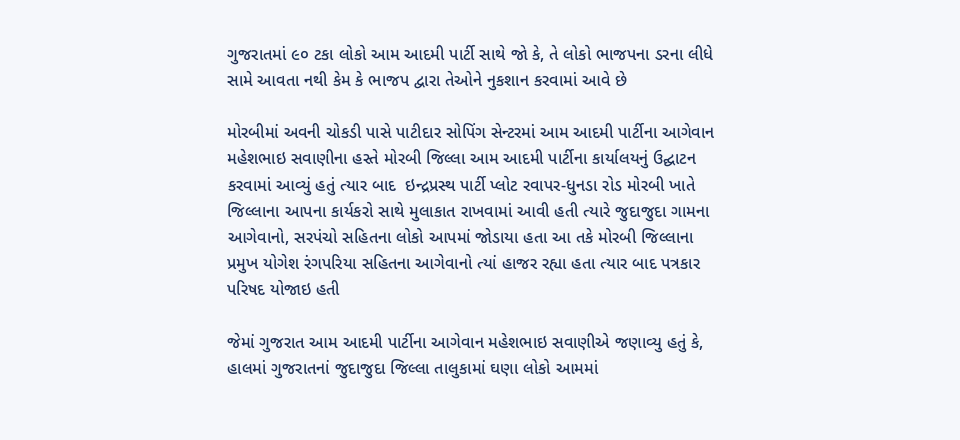ગુજરાતમાં ૯૦ ટકા લોકો આમ આદમી પાર્ટી સાથે જો કે, તે લોકો ભાજપના ડરના લીધે સામે આવતા નથી કેમ કે ભાજપ દ્વારા તેઓને નુકશાન કરવામાં આવે છે

મોરબીમાં અવની ચોકડી પાસે પાટીદાર સોપિંગ સેન્ટરમાં આમ આદમી પાર્ટીના આગેવાન મહેશભાઇ સવાણીના હસ્તે મોરબી જિલ્લા આમ આદમી પાર્ટીના કાર્યાલયનું ઉદ્ઘાટન કરવામાં આવ્યું હતું ત્યાર બાદ  ઇન્દ્રપ્રસ્થ પાર્ટી પ્લોટ રવાપર-ધુનડા રોડ મોરબી ખાતે જિલ્લાના આપના કાર્યકરો સાથે મુલાકાત રાખવામાં આવી હતી ત્યારે જુદાજુદા ગામના આગેવાનો, સરપંચો સહિતના લોકો આપમાં જોડાયા હતા આ તકે મોરબી જિલ્લાના પ્રમુખ યોગેશ રંગપરિયા સહિતના આગેવાનો ત્યાં હાજર રહ્યા હતા ત્યાર બાદ પત્રકાર પરિષદ યોજાઇ હતી

જેમાં ગુજરાત આમ આદમી પાર્ટીના આગેવાન મહેશભાઇ સવાણીએ જણાવ્યુ હતું કે, હાલમાં ગુજરાતનાં જુદાજુદા જિલ્લા તાલુકામાં ઘણા લોકો આમમાં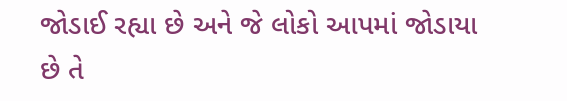જોડાઈ રહ્યા છે અને જે લોકો આપમાં જોડાયા છે તે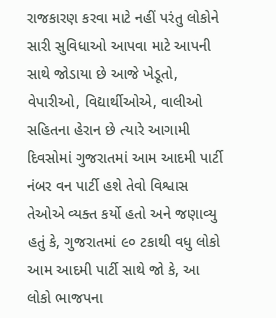રાજકારણ કરવા માટે નહીં પરંતુ લોકોને સારી સુવિધાઓ આપવા માટે આપની સાથે જોડાયા છે આજે ખેડૂતો, વેપારીઓ, વિદ્યાર્થીઓએ, વાલીઓ સહિતના હેરાન છે ત્યારે આગામી દિવસોમાં ગુજરાતમાં આમ આદમી પાર્ટી નંબર વન પાર્ટી હશે તેવો વિશ્વાસ તેઓએ વ્યક્ત કર્યો હતો અને જણાવ્યુ હતું કે, ગુજરાતમાં ૯૦ ટકાથી વધુ લોકો આમ આદમી પાર્ટી સાથે જો કે, આ લોકો ભાજપના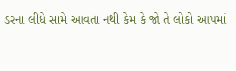ડરના લીધે સામે આવતા નથી કેમ કે જો તે લોકો આપમાં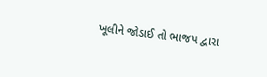ખૂલીને જોડાઈ તો ભાજપ દ્વારા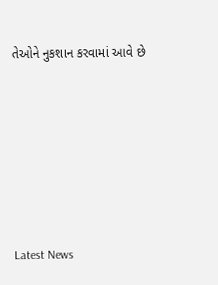તેઓને નુકશાન કરવામાં આવે છે






Latest News